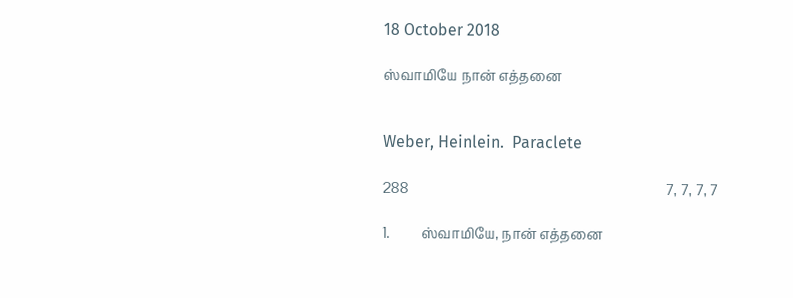18 October 2018

ஸ்வாமியே நான் எத்தனை


Weber, Heinlein.  Paraclete

288                                                                             7, 7, 7, 7

1.         ஸ்வாமியே, நான் எத்தனை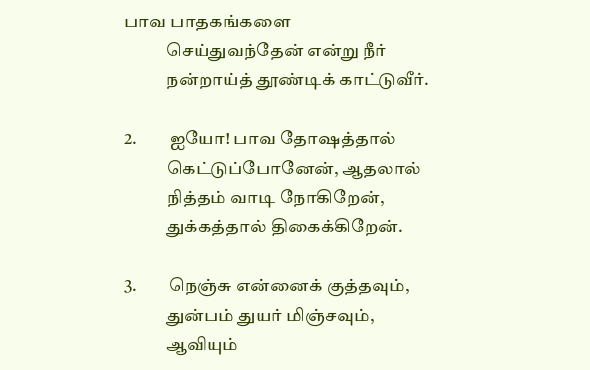பாவ பாதகங்களை
            செய்துவந்தேன் என்று நீர்
            நன்றாய்த் தூண்டிக் காட்டுவீர்.

2.         ஐயோ! பாவ தோஷத்தால்
            கெட்டுப்போனேன், ஆதலால்
            நித்தம் வாடி நோகிறேன்,
            துக்கத்தால் திகைக்கிறேன்.

3.         நெஞ்சு என்னைக் குத்தவும்,
            துன்பம் துயர் மிஞ்சவும்,
            ஆவியும்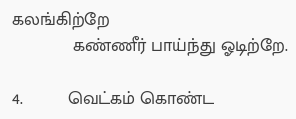கலங்கிற்றே
            கண்ணீர் பாய்ந்து ஓடிற்றே.

4.         வெட்கம் கொண்ட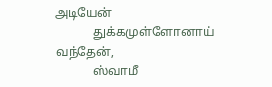அடியேன்
            துக்கமுள்ளோனாய் வந்தேன்,
            ஸ்வாமீ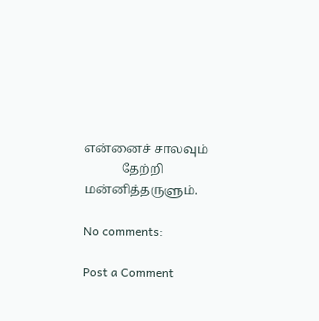என்னைச் சாலவும்
            தேற்றி மன்னித்தருளும்.

No comments:

Post a Comment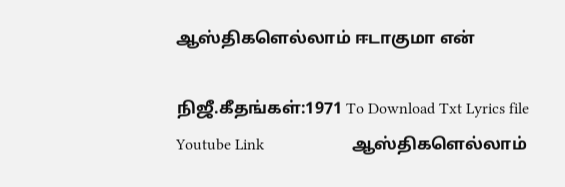ஆஸ்திகளெல்லாம் ஈடாகுமா என்

நிஜீ.கீதங்கள்:1971 To Download Txt Lyrics file   Youtube Link                      ஆஸ்திகளெல்லாம்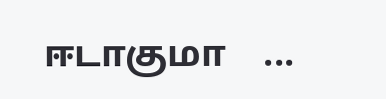ஈடாகுமா    ...